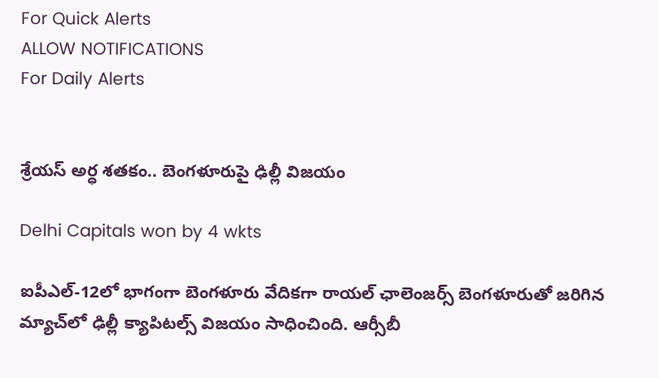For Quick Alerts
ALLOW NOTIFICATIONS
For Daily Alerts


శ్రేయస్‌ అర్ధ శతకం.. బెంగళూరుపై ఢిల్లీ విజయం

Delhi Capitals won by 4 wkts

ఐపీఎల్‌-12లో భాగంగా బెంగళూరు వేదికగా రాయల్‌ ఛాలెంజర్స్‌ బెంగళూరుతో జరిగిన మ్యాచ్‌లో ఢిల్లీ క్యాపిటల్స్‌ విజయం సాధించింది. ఆర్సీబీ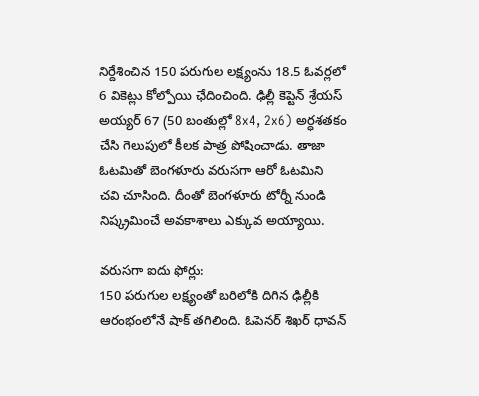నిర్దేశించిన 150 పరుగుల లక్ష్యంను 18.5 ఓవర్లలో 6 వికెట్లు కోల్పోయి ఛేదించింది. ఢిల్లీ కెప్టెన్‌ శ్రేయస్‌ అయ్యర్‌ 67 (50 బంతుల్లో 8x4, 2x6) అర్ధశతకం చేసి గెలుపులో కీలక పాత్ర పోషించాడు. తాజా ఓటమితో బెంగళూరు వరుసగా ఆరో ఓటమిని చవి చూసింది. దీంతో బెంగళూరు టోర్నీ నుండి నిష్క్రమించే అవకాశాలు ఎక్కువ అయ్యాయి.

వరుసగా ఐదు ఫోర్లు:
150 పరుగుల లక్ష్యంతో బరిలోకి దిగిన ఢిల్లీకి ఆరంభంలోనే షాక్ తగిలింది. ఓపెనర్‌ శిఖర్‌ ధావన్‌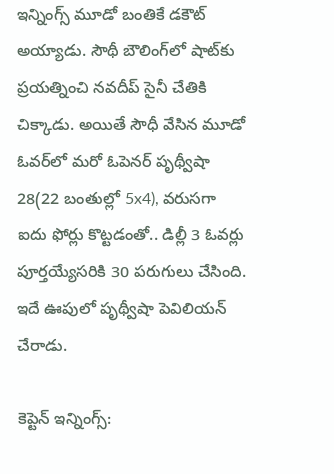ఇన్నింగ్స్ మూడో బంతికే డకౌట్‌ అయ్యాడు. సౌథీ బౌలింగ్‌లో షాట్‌కు ప్రయత్నించి నవదీప్‌ సైనీ చేతికి చిక్కాడు. అయితే సౌధీ వేసిన మూడో ఓవర్‌లో మరో ఓపెనర్ పృథ్వీషా 28(22 బంతుల్లో 5x4), వరుసగా ఐదు ఫోర్లు కొట్టడంతో.. డిల్లీ 3 ఓవర్లు పూర్తయ్యేసరికి 30 పరుగులు చేసింది. ఇదే ఊపులో పృథ్వీషా పెవిలియన్ చేరాడు.

కెప్టెన్ ఇన్నింగ్స్: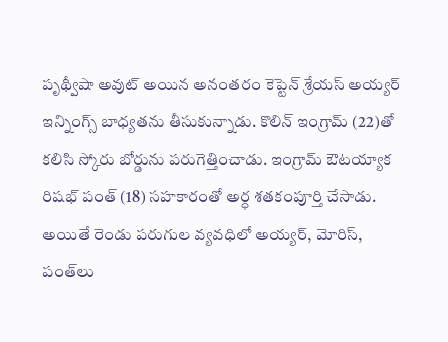పృథ్వీషా అవుట్ అయిన అనంతరం కెప్టెన్ శ్రేయస్‌ అయ్యర్‌ ఇన్నింగ్స్ బాధ్యతను తీసుకున్నాడు. కొలిన్‌ ఇంగ్రామ్‌ (22)తో కలిసి స్కోరు బోర్డును పరుగెత్తించాడు. ఇంగ్రామ్‌ ఔటయ్యాక రిషభ్‌ పంత్‌ (18) సహకారంతో అర్ధ శతకంపూర్తి చేసాడు. అయితే రెండు పరుగుల వ్యవధిలో అయ్యర్‌, మోరిస్, పంత్‌లు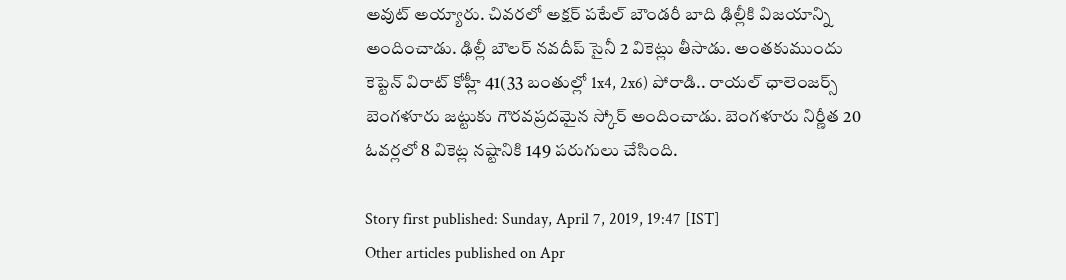అవుట్ అయ్యారు. చివరలో అక్షర్ పటేల్ బౌండరీ బాది ఢిల్లీకి విజయాన్ని అందించాడు. ఢిల్లీ బౌలర్ నవదీప్ సైనీ 2 వికెట్లు తీసాడు. అంతకుముందు కెప్టెన్ విరాట్ కోహ్లీ 41(33 బంతుల్లో 1x4, 2x6) పోరాడి.. రాయల్‌ ఛాలెంజర్స్‌ బెంగళూరు జట్టుకు గౌరవప్రదమైన స్కోర్ అందించాడు. బెంగళూరు నిర్ణీత 20 ఓవర్లలో 8 వికెట్ల నష్టానికి 149 పరుగులు చేసింది.

Story first published: Sunday, April 7, 2019, 19:47 [IST]
Other articles published on Apr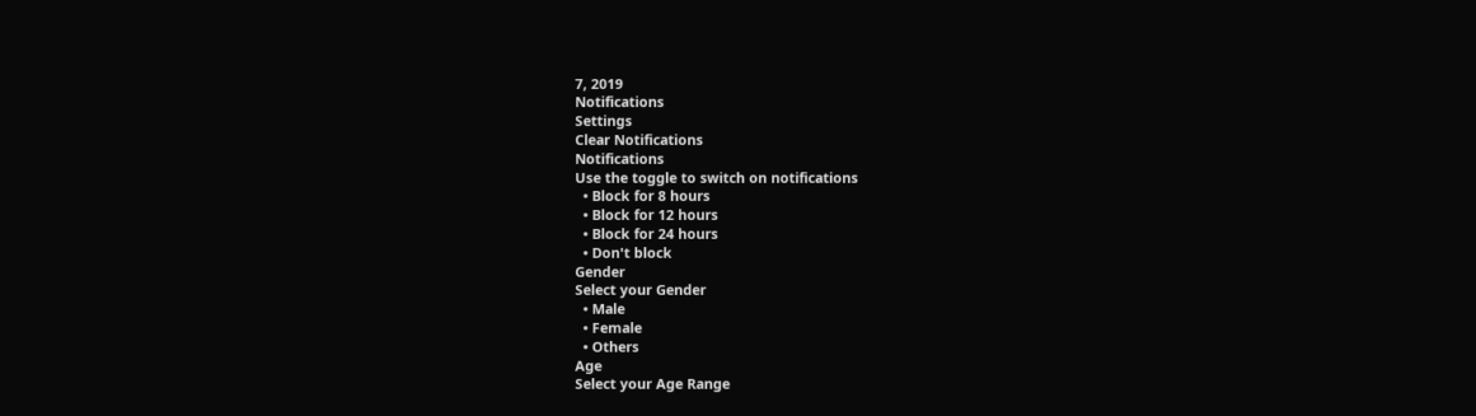7, 2019
Notifications
Settings
Clear Notifications
Notifications
Use the toggle to switch on notifications
  • Block for 8 hours
  • Block for 12 hours
  • Block for 24 hours
  • Don't block
Gender
Select your Gender
  • Male
  • Female
  • Others
Age
Select your Age Range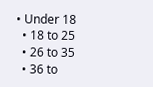• Under 18
  • 18 to 25
  • 26 to 35
  • 36 to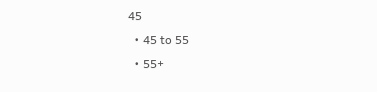45
  • 45 to 55
  • 55+